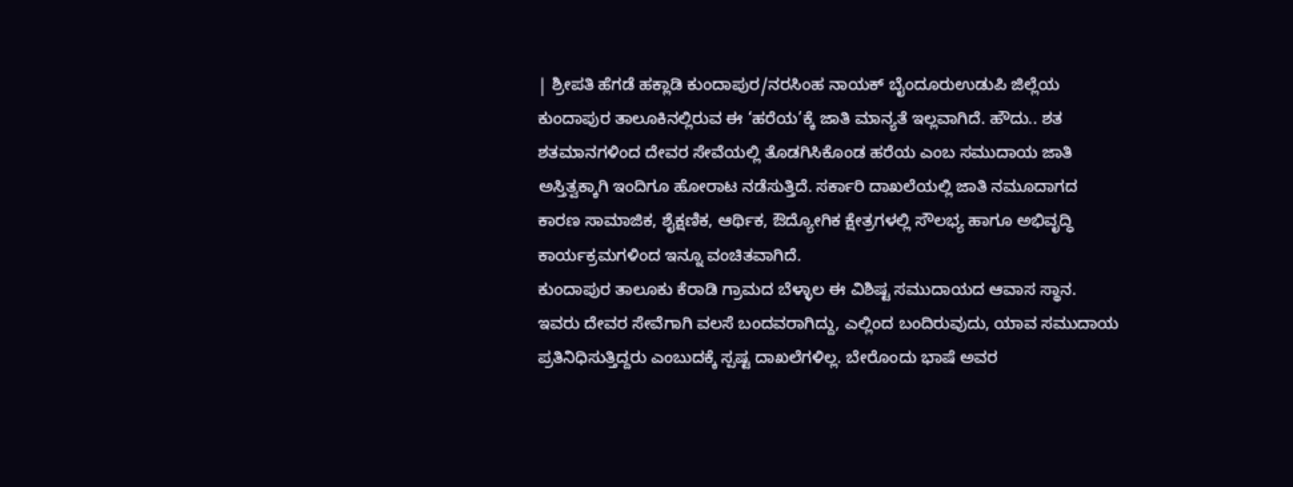| ಶ್ರೀಪತಿ ಹೆಗಡೆ ಹಕ್ಲಾಡಿ ಕುಂದಾಪುರ/ನರಸಿಂಹ ನಾಯಕ್ ಬೈಂದೂರುಉಡುಪಿ ಜಿಲ್ಲೆಯ ಕುಂದಾಪುರ ತಾಲೂಕಿನಲ್ಲಿರುವ ಈ ‘ಹರೆಯ’ಕ್ಕೆ ಜಾತಿ ಮಾನ್ಯತೆ ಇಲ್ಲವಾಗಿದೆ. ಹೌದು.. ಶತ ಶತಮಾನಗಳಿಂದ ದೇವರ ಸೇವೆಯಲ್ಲಿ ತೊಡಗಿಸಿಕೊಂಡ ಹರೆಯ ಎಂಬ ಸಮುದಾಯ ಜಾತಿ ಅಸ್ತಿತ್ವಕ್ಕಾಗಿ ಇಂದಿಗೂ ಹೋರಾಟ ನಡೆಸುತ್ತಿದೆ. ಸರ್ಕಾರಿ ದಾಖಲೆಯಲ್ಲಿ ಜಾತಿ ನಮೂದಾಗದ ಕಾರಣ ಸಾಮಾಜಿಕ, ಶೈಕ್ಷಣಿಕ, ಆರ್ಥಿಕ, ಔದ್ಯೋಗಿಕ ಕ್ಷೇತ್ರಗಳಲ್ಲಿ ಸೌಲಭ್ಯ ಹಾಗೂ ಅಭಿವೃದ್ಧಿ ಕಾರ್ಯಕ್ರಮಗಳಿಂದ ಇನ್ನೂ ವಂಚಿತವಾಗಿದೆ.
ಕುಂದಾಪುರ ತಾಲೂಕು ಕೆರಾಡಿ ಗ್ರಾಮದ ಬೆಳ್ಳಾಲ ಈ ವಿಶಿಷ್ಟ ಸಮುದಾಯದ ಆವಾಸ ಸ್ಥಾನ. ಇವರು ದೇವರ ಸೇವೆಗಾಗಿ ವಲಸೆ ಬಂದವರಾಗಿದ್ದು, ಎಲ್ಲಿಂದ ಬಂದಿರುವುದು, ಯಾವ ಸಮುದಾಯ ಪ್ರತಿನಿಧಿಸುತ್ತಿದ್ದರು ಎಂಬುದಕ್ಕೆ ಸ್ಪಷ್ಟ ದಾಖಲೆಗಳಿಲ್ಲ. ಬೇರೊಂದು ಭಾಷೆ ಅವರ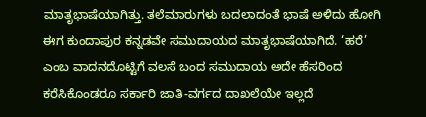ಮಾತೃಭಾಷೆಯಾಗಿತ್ತು. ತಲೆಮಾರುಗಳು ಬದಲಾದಂತೆ ಭಾಷೆ ಅಳಿದು ಹೋಗಿ ಈಗ ಕುಂದಾಪುರ ಕನ್ನಡವೇ ಸಮುದಾಯದ ಮಾತೃಭಾಷೆಯಾಗಿದೆ. ‘ಹರೆ’ ಎಂಬ ವಾದನದೊಟ್ಟಿಗೆ ವಲಸೆ ಬಂದ ಸಮುದಾಯ ಅದೇ ಹೆಸರಿಂದ ಕರೆಸಿಕೊಂಡರೂ ಸರ್ಕಾರಿ ಜಾತಿ-ವರ್ಗದ ದಾಖಲೆಯೇ ಇಲ್ಲದೆ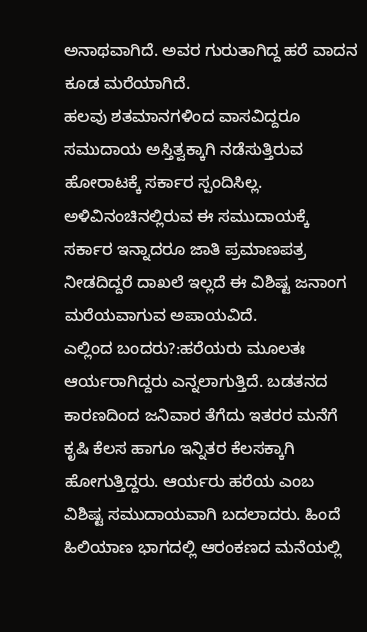ಅನಾಥವಾಗಿದೆ. ಅವರ ಗುರುತಾಗಿದ್ದ ಹರೆ ವಾದನ ಕೂಡ ಮರೆಯಾಗಿದೆ.
ಹಲವು ಶತಮಾನಗಳಿಂದ ವಾಸವಿದ್ದರೂ ಸಮುದಾಯ ಅಸ್ತಿತ್ವಕ್ಕಾಗಿ ನಡೆಸುತ್ತಿರುವ ಹೋರಾಟಕ್ಕೆ ಸರ್ಕಾರ ಸ್ಪಂದಿಸಿಲ್ಲ. ಅಳಿವಿನಂಚಿನಲ್ಲಿರುವ ಈ ಸಮುದಾಯಕ್ಕೆ ಸರ್ಕಾರ ಇನ್ನಾದರೂ ಜಾತಿ ಪ್ರಮಾಣಪತ್ರ ನೀಡದಿದ್ದರೆ ದಾಖಲೆ ಇಲ್ಲದೆ ಈ ವಿಶಿಷ್ಟ ಜನಾಂಗ ಮರೆಯವಾಗುವ ಅಪಾಯವಿದೆ.
ಎಲ್ಲಿಂದ ಬಂದರು?:ಹರೆಯರು ಮೂಲತಃ ಆರ್ಯರಾಗಿದ್ದರು ಎನ್ನಲಾಗುತ್ತಿದೆ. ಬಡತನದ ಕಾರಣದಿಂದ ಜನಿವಾರ ತೆಗೆದು ಇತರರ ಮನೆಗೆ ಕೃಷಿ ಕೆಲಸ ಹಾಗೂ ಇನ್ನಿತರ ಕೆಲಸಕ್ಕಾಗಿ ಹೋಗುತ್ತಿದ್ದರು. ಆರ್ಯರು ಹರೆಯ ಎಂಬ ವಿಶಿಷ್ಟ ಸಮುದಾಯವಾಗಿ ಬದಲಾದರು. ಹಿಂದೆ ಹಿಲಿಯಾಣ ಭಾಗದಲ್ಲಿ ಆರಂಕಣದ ಮನೆಯಲ್ಲಿ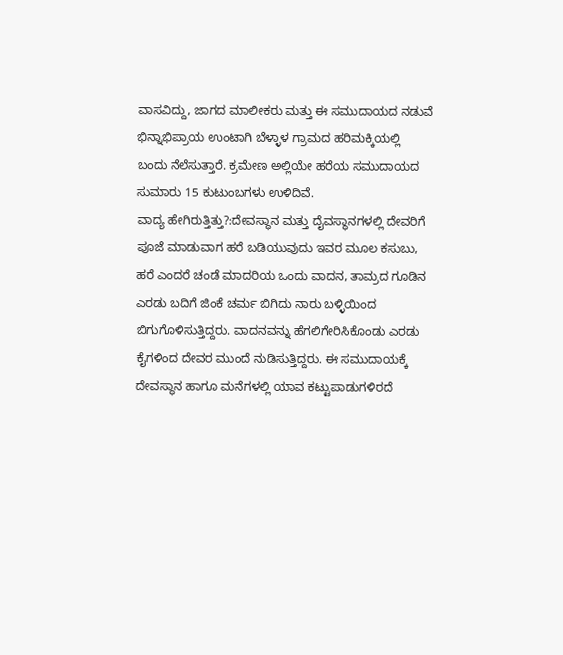ವಾಸವಿದ್ದು, ಜಾಗದ ಮಾಲೀಕರು ಮತ್ತು ಈ ಸಮುದಾಯದ ನಡುವೆ ಭಿನ್ನಾಭಿಪ್ರಾಯ ಉಂಟಾಗಿ ಬೆಳ್ಳಾಳ ಗ್ರಾಮದ ಹರಿಮಕ್ಕಿಯಲ್ಲಿ ಬಂದು ನೆಲೆಸುತ್ತಾರೆ. ಕ್ರಮೇಣ ಅಲ್ಲಿಯೇ ಹರೆಯ ಸಮುದಾಯದ ಸುಮಾರು 15 ಕುಟುಂಬಗಳು ಉಳಿದಿವೆ.
ವಾದ್ಯ ಹೇಗಿರುತ್ತಿತ್ತು?:ದೇವಸ್ಥಾನ ಮತ್ತು ದೈವಸ್ಥಾನಗಳಲ್ಲಿ ದೇವರಿಗೆ ಪೂಜೆ ಮಾಡುವಾಗ ಹರೆ ಬಡಿಯುವುದು ಇವರ ಮೂಲ ಕಸುಬು, ಹರೆ ಎಂದರೆ ಚಂಡೆ ಮಾದರಿಯ ಒಂದು ವಾದನ, ತಾಮ್ರದ ಗೂಡಿನ ಎರಡು ಬದಿಗೆ ಜಿಂಕೆ ಚರ್ಮ ಬಿಗಿದು ನಾರು ಬಳ್ಳಿಯಿಂದ ಬಿಗುಗೊಳಿಸುತ್ತಿದ್ದರು. ವಾದನವನ್ನು ಹೆಗಲಿಗೇರಿಸಿಕೊಂಡು ಎರಡು ಕೈಗಳಿಂದ ದೇವರ ಮುಂದೆ ನುಡಿಸುತ್ತಿದ್ದರು. ಈ ಸಮುದಾಯಕ್ಕೆ ದೇವಸ್ಥಾನ ಹಾಗೂ ಮನೆಗಳಲ್ಲಿ ಯಾವ ಕಟ್ಟುಪಾಡುಗಳಿರದೆ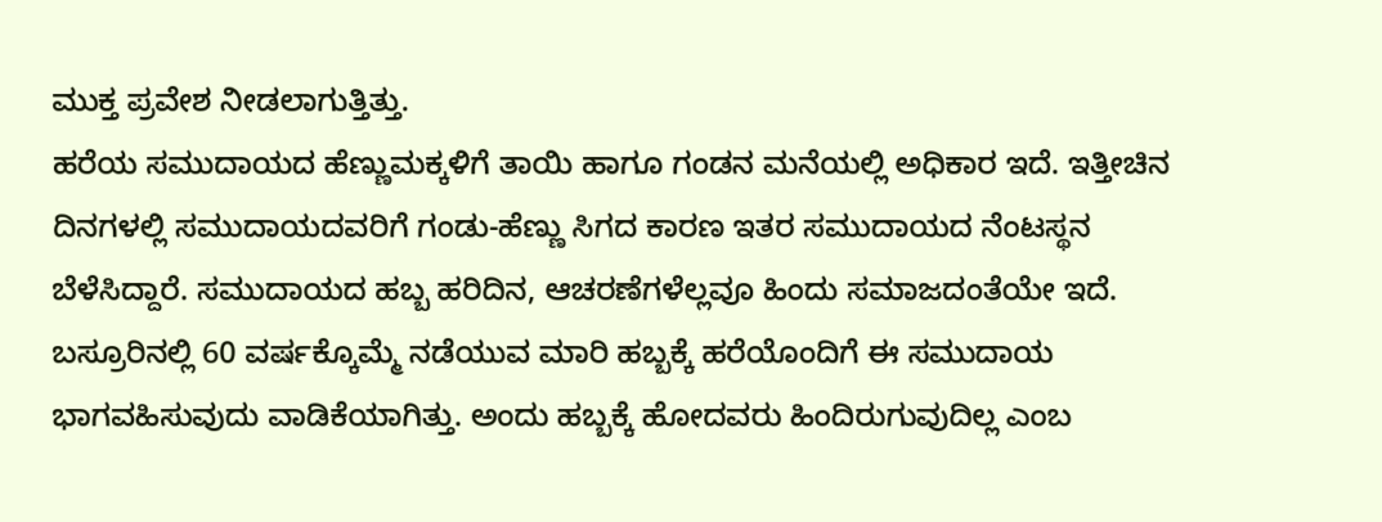ಮುಕ್ತ ಪ್ರವೇಶ ನೀಡಲಾಗುತ್ತಿತ್ತು.
ಹರೆಯ ಸಮುದಾಯದ ಹೆಣ್ಣುಮಕ್ಕಳಿಗೆ ತಾಯಿ ಹಾಗೂ ಗಂಡನ ಮನೆಯಲ್ಲಿ ಅಧಿಕಾರ ಇದೆ. ಇತ್ತೀಚಿನ ದಿನಗಳಲ್ಲಿ ಸಮುದಾಯದವರಿಗೆ ಗಂಡು-ಹೆಣ್ಣು ಸಿಗದ ಕಾರಣ ಇತರ ಸಮುದಾಯದ ನೆಂಟಸ್ಥನ ಬೆಳೆಸಿದ್ದಾರೆ. ಸಮುದಾಯದ ಹಬ್ಬ ಹರಿದಿನ, ಆಚರಣೆಗಳೆಲ್ಲವೂ ಹಿಂದು ಸಮಾಜದಂತೆಯೇ ಇದೆ. ಬಸ್ರೂರಿನಲ್ಲಿ 60 ವರ್ಷಕ್ಕೊಮ್ಮೆ ನಡೆಯುವ ಮಾರಿ ಹಬ್ಬಕ್ಕೆ ಹರೆಯೊಂದಿಗೆ ಈ ಸಮುದಾಯ ಭಾಗವಹಿಸುವುದು ವಾಡಿಕೆಯಾಗಿತ್ತು. ಅಂದು ಹಬ್ಬಕ್ಕೆ ಹೋದವರು ಹಿಂದಿರುಗುವುದಿಲ್ಲ ಎಂಬ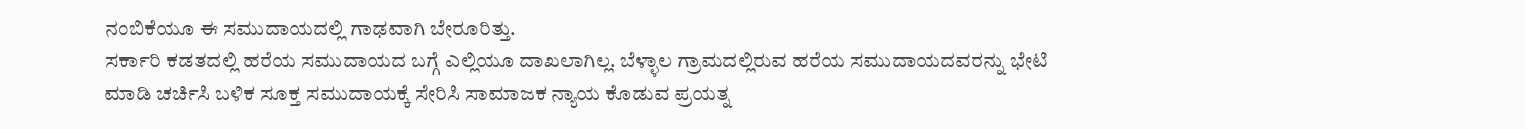ನಂಬಿಕೆಯೂ ಈ ಸಮುದಾಯದಲ್ಲಿ ಗಾಢವಾಗಿ ಬೇರೂರಿತ್ತು.
ಸರ್ಕಾರಿ ಕಡತದಲ್ಲಿ ಹರೆಯ ಸಮುದಾಯದ ಬಗ್ಗೆ ಎಲ್ಲಿಯೂ ದಾಖಲಾಗಿಲ್ಲ. ಬೆಳ್ಳಾಲ ಗ್ರಾಮದಲ್ಲಿರುವ ಹರೆಯ ಸಮುದಾಯದವರನ್ನು ಭೇಟಿ ಮಾಡಿ ಚರ್ಚಿಸಿ ಬಳಿಕ ಸೂಕ್ತ ಸಮುದಾಯಕ್ಕೆ ಸೇರಿಸಿ ಸಾಮಾಜಕ ನ್ಯಾಯ ಕೊಡುವ ಪ್ರಯತ್ನ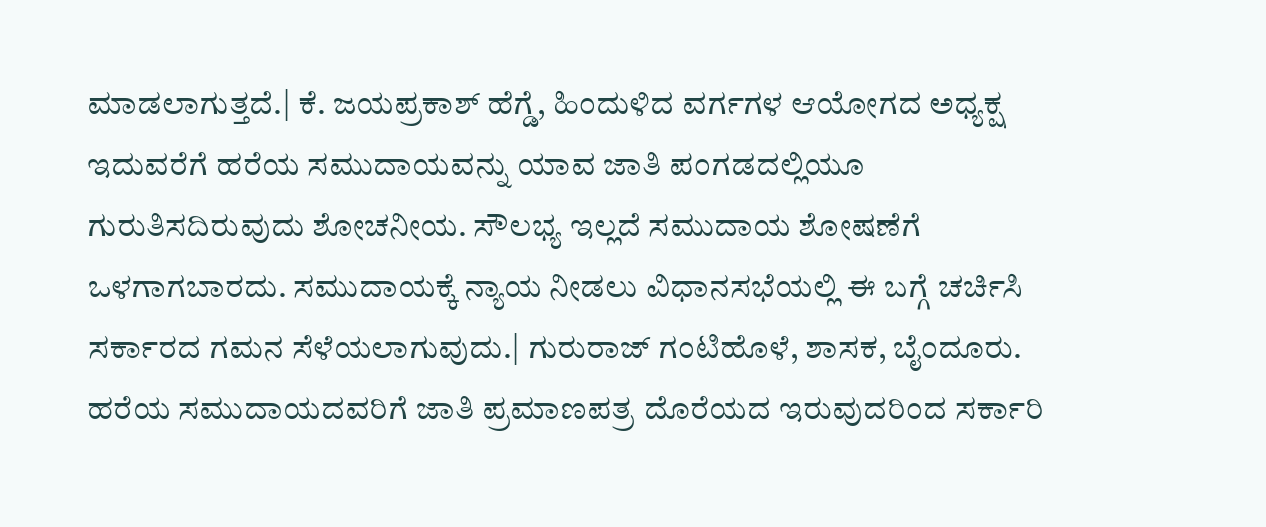ಮಾಡಲಾಗುತ್ತದೆ.| ಕೆ. ಜಯಪ್ರಕಾಶ್ ಹೆಗ್ಡೆ, ಹಿಂದುಳಿದ ವರ್ಗಗಳ ಆಯೋಗದ ಅಧ್ಯಕ್ಷ
ಇದುವರೆಗೆ ಹರೆಯ ಸಮುದಾಯವನ್ನು ಯಾವ ಜಾತಿ ಪಂಗಡದಲ್ಲಿಯೂ ಗುರುತಿಸದಿರುವುದು ಶೋಚನೀಯ. ಸೌಲಭ್ಯ ಇಲ್ಲದೆ ಸಮುದಾಯ ಶೋಷಣೆಗೆ ಒಳಗಾಗಬಾರದು. ಸಮುದಾಯಕ್ಕೆ ನ್ಯಾಯ ನೀಡಲು ವಿಧಾನಸಭೆಯಲ್ಲಿ ಈ ಬಗ್ಗೆ ಚರ್ಚಿಸಿ ಸರ್ಕಾರದ ಗಮನ ಸೆಳೆಯಲಾಗುವುದು.| ಗುರುರಾಜ್ ಗಂಟಿಹೊಳೆ, ಶಾಸಕ, ಬೈಂದೂರು.
ಹರೆಯ ಸಮುದಾಯದವರಿಗೆ ಜಾತಿ ಪ್ರಮಾಣಪತ್ರ ದೊರೆಯದ ಇರುವುದರಿಂದ ಸರ್ಕಾರಿ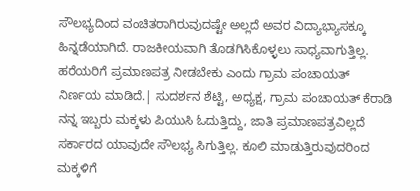ಸೌಲಭ್ಯದಿಂದ ವಂಚಿತರಾಗಿರುವುದಷ್ಟೇ ಅಲ್ಲದೆ ಅವರ ವಿದ್ಯಾಭ್ಯಾಸಕ್ಕೂ ಹಿನ್ನಡೆಯಾಗಿದೆ. ರಾಜಕೀಯವಾಗಿ ತೊಡಗಿಸಿಕೊಳ್ಳಲು ಸಾಧ್ಯವಾಗುತ್ತಿಲ್ಲ. ಹರೆಯರಿಗೆ ಪ್ರಮಾಣಪತ್ರ ನೀಡಬೇಕು ಎಂದು ಗ್ರಾಮ ಪಂಚಾಯತ್ ನಿರ್ಣಯ ಮಾಡಿದೆ.| ಸುದರ್ಶನ ಶೆಟ್ಟಿ, ಅಧ್ಯಕ್ಷ, ಗ್ರಾಮ ಪಂಚಾಯತ್ ಕೆರಾಡಿ
ನನ್ನ ಇಬ್ಬರು ಮಕ್ಕಳು ಪಿಯುಸಿ ಓದುತ್ತಿದ್ದು, ಜಾತಿ ಪ್ರಮಾಣಪತ್ರವಿಲ್ಲದೆ ಸರ್ಕಾರದ ಯಾವುದೇ ಸೌಲಭ್ಯ ಸಿಗುತ್ತಿಲ್ಲ. ಕೂಲಿ ಮಾಡುತ್ತಿರುವುದರಿಂದ ಮಕ್ಕಳಿಗೆ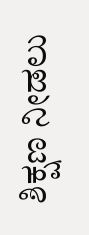ಶಿಕ್ಷಣ ನೀಡಲು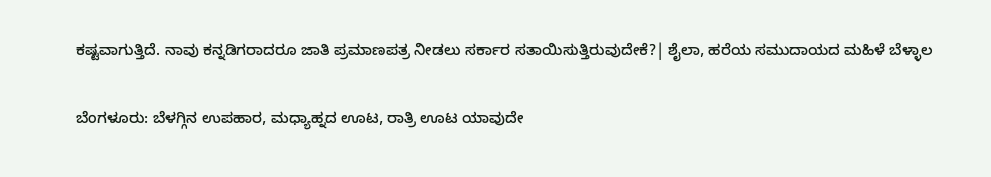ಕಷ್ಟವಾಗುತ್ತಿದೆ. ನಾವು ಕನ್ನಡಿಗರಾದರೂ ಜಾತಿ ಪ್ರಮಾಣಪತ್ರ ನೀಡಲು ಸರ್ಕಾರ ಸತಾಯಿಸುತ್ತಿರುವುದೇಕೆ?| ಶೈಲಾ, ಹರೆಯ ಸಮುದಾಯದ ಮಹಿಳೆ ಬೆಳ್ಳಾಲ

ಬೆಂಗಳೂರು: ಬೆಳಗ್ಗಿನ ಉಪಹಾರ, ಮಧ್ಯಾಹ್ನದ ಊಟ, ರಾತ್ರಿ ಊಟ ಯಾವುದೇ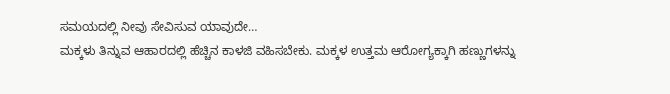ಸಮಯದಲ್ಲಿ ನೀವು ಸೇವಿಸುವ ಯಾವುದೇ…
ಮಕ್ಕಳು ತಿನ್ನುವ ಆಹಾರದಲ್ಲಿ ಹೆಚ್ಚಿನ ಕಾಳಜಿ ವಹಿಸಬೇಕು. ಮಕ್ಕಳ ಉತ್ತಮ ಆರೋಗ್ಯಕ್ಕಾಗಿ ಹಣ್ಣುಗಳನ್ನು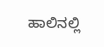ಹಾಲಿನಲ್ಲಿ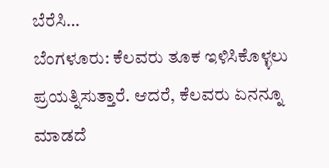ಬೆರೆಸಿ…
ಬೆಂಗಳೂರು: ಕೆಲವರು ತೂಕ ಇಳಿಸಿಕೊಳ್ಳಲು ಪ್ರಯತ್ನಿಸುತ್ತಾರೆ. ಆದರೆ, ಕೆಲವರು ಏನನ್ನೂ ಮಾಡದೆ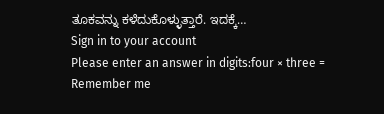ತೂಕವನ್ನು ಕಳೆದುಕೊಳ್ಳುತ್ತಾರೆ. ಇದಕ್ಕೆ…
Sign in to your account
Please enter an answer in digits:four × three =
Remember me